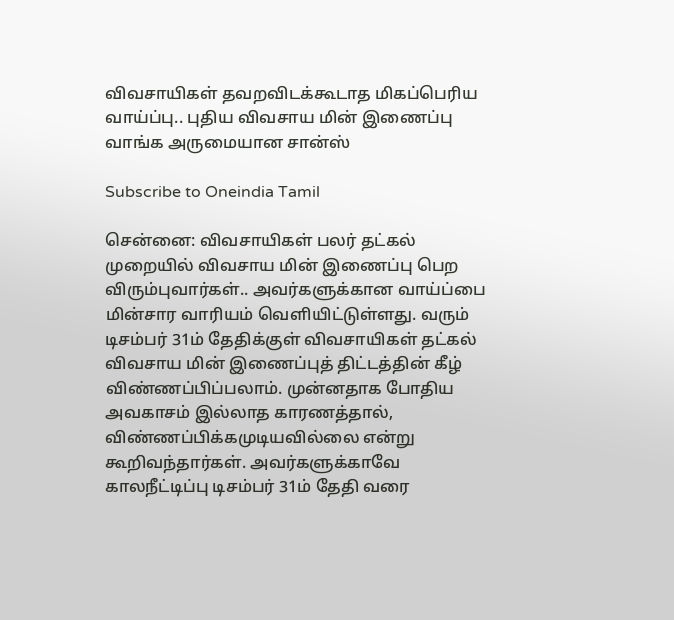விவசாயிகள் தவறவிடக்கூடாத மிகப்பெரிய வாய்ப்பு.. புதிய விவசாய மின் இணைப்பு வாங்க அருமையான சான்ஸ்

Subscribe to Oneindia Tamil

சென்னை: விவசாயிகள் பலர் தட்கல் முறையில் விவசாய மின் இணைப்பு பெற விரும்புவார்கள்.. அவர்களுக்கான வாய்ப்பை மின்சார வாரியம் வெளியிட்டுள்ளது. வரும் டிசம்பர் 31ம் தேதிக்குள் விவசாயிகள் தட்கல் விவசாய மின் இணைப்புத் திட்டத்தின் கீழ் விண்ணப்பிப்பலாம். முன்னதாக போதிய அவகாசம் இல்லாத காரணத்தால், விண்ணப்பிக்கமுடியவில்லை என்று கூறிவந்தார்கள். அவர்களுக்காவே காலநீட்டிப்பு டிசம்பர் 31ம் தேதி வரை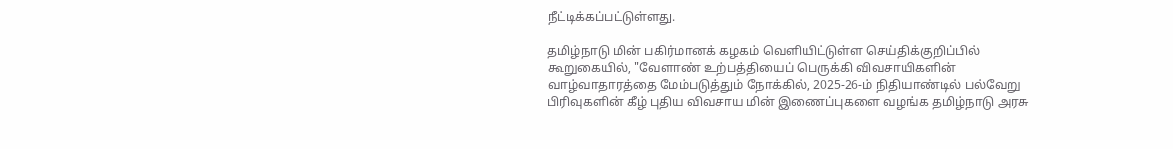நீட்டிக்கப்பட்டுள்ளது.

தமிழ்நாடு மின் பகிர்மானக் கழகம் வெளியிட்டுள்ள செய்திக்குறிப்பில் கூறுகையில், "வேளாண் உற்பத்தியைப் பெருக்கி விவசாயிகளின் வாழ்வாதாரத்தை மேம்படுத்தும் நோக்கில், 2025-26-ம் நிதியாண்டில் பல்வேறு பிரிவுகளின் கீழ் புதிய விவசாய மின் இணைப்புகளை வழங்க தமிழ்நாடு அரசு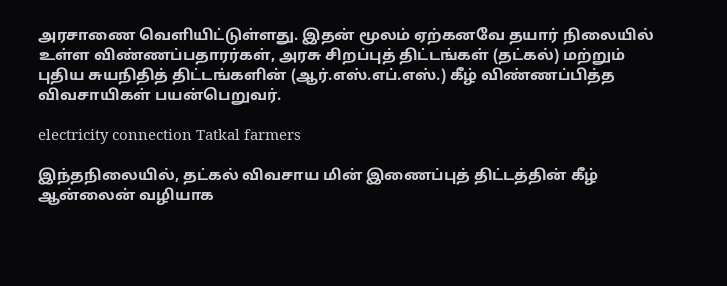அரசாணை வெளியிட்டுள்ளது. இதன் மூலம் ஏற்கனவே தயார் நிலையில் உள்ள விண்ணப்பதாரர்கள், அரசு சிறப்புத் திட்டங்கள் (தட்கல்) மற்றும் புதிய சுயநிதித் திட்டங்களின் (ஆர்.எஸ்.எப்.எஸ்.) கீழ் விண்ணப்பித்த விவசாயிகள் பயன்பெறுவர்.

electricity connection Tatkal farmers

இந்தநிலையில், தட்கல் விவசாய மின் இணைப்புத் திட்டத்தின் கீழ் ஆன்லைன் வழியாக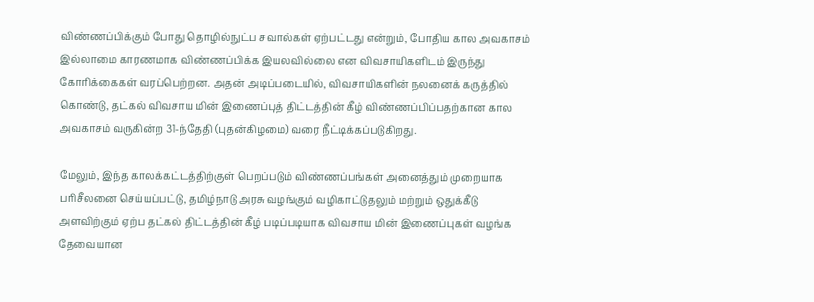விண்ணப்பிக்கும் போது தொழில்நுட்ப சவால்கள் ஏற்பட்டது என்றும், போதிய கால அவகாசம் இல்லாமை காரணமாக விண்ணப்பிக்க இயலவில்லை என விவசாயிகளிடம் இருந்து கோரிக்கைகள் வரப்பெற்றன. அதன் அடிப்படையில், விவசாயிகளின் நலனைக் கருத்தில் கொண்டு, தட்கல் விவசாய மின் இணைப்புத் திட்டத்தின் கீழ் விண்ணப்பிப்பதற்கான கால அவகாசம் வருகின்ற 31-ந்தேதி (புதன்கிழமை) வரை நீட்டிக்கப்படுகிறது.

மேலும், இந்த காலக்கட்டத்திற்குள் பெறப்படும் விண்ணப்பங்கள் அனைத்தும் முறையாக பரிசீலனை செய்யப்பட்டு, தமிழ்நாடு அரசு வழங்கும் வழிகாட்டுதலும் மற்றும் ஒதுக்கீடு அளவிற்கும் ஏற்ப தட்கல் திட்டத்தின் கீழ் படிப்படியாக விவசாய மின் இணைப்புகள் வழங்க தேவையான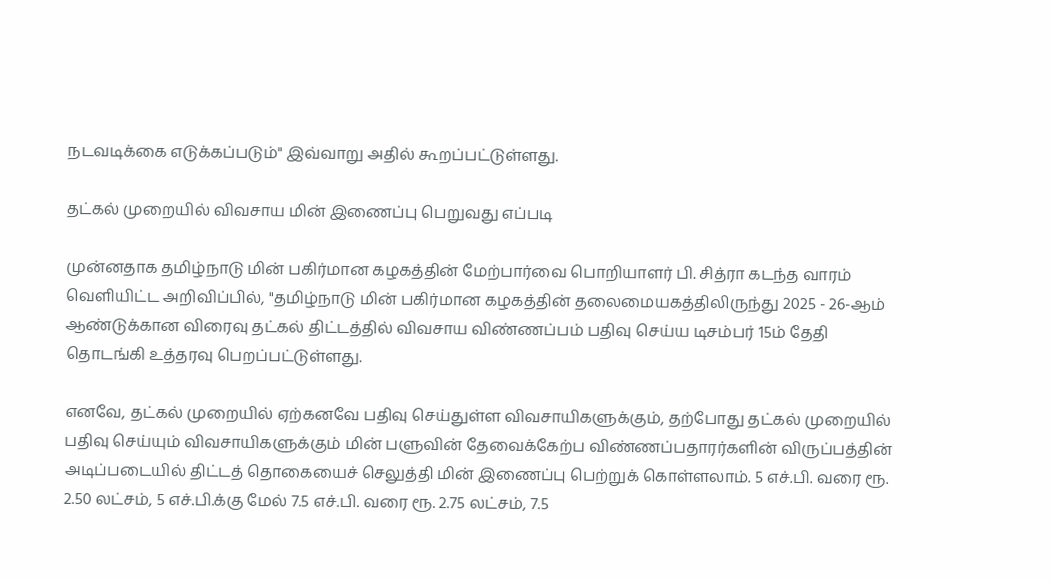நடவடிக்கை எடுக்கப்படும்" இவ்வாறு அதில் கூறப்பட்டுள்ளது.

தட்கல் முறையில் விவசாய மின் இணைப்பு பெறுவது எப்படி

முன்னதாக தமிழ்நாடு மின் பகிர்மான கழகத்தின் மேற்பார்வை பொறியாளர் பி. சித்ரா கடந்த வாரம் வெளியிட்ட அறிவிப்பில், "தமிழ்நாடு மின் பகிர்மான கழகத்தின் தலைமையகத்திலிருந்து 2025 - 26-ஆம் ஆண்டுக்கான விரைவு தட்கல் திட்டத்தில் விவசாய விண்ணப்பம் பதிவு செய்ய டிசம்பர் 15ம் தேதி தொடங்கி உத்தரவு பெறப்பட்டுள்ளது.

எனவே, தட்கல் முறையில் ஏற்கனவே பதிவு செய்துள்ள விவசாயிகளுக்கும், தற்போது தட்கல் முறையில் பதிவு செய்யும் விவசாயிகளுக்கும் மின் பளுவின் தேவைக்கேற்ப விண்ணப்பதாரர்களின் விருப்பத்தின் அடிப்படையில் திட்டத் தொகையைச் செலுத்தி மின் இணைப்பு பெற்றுக் கொள்ளலாம். 5 எச்.பி. வரை ரூ. 2.50 லட்சம், 5 எச்.பி.க்கு மேல் 7.5 எச்.பி. வரை ரூ. 2.75 லட்சம், 7.5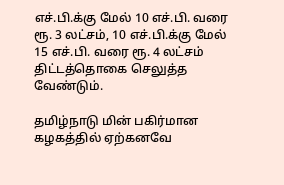எச்.பி.க்கு மேல் 10 எச்.பி. வரை ரூ. 3 லட்சம், 10 எச்.பி.க்கு மேல் 15 எச்.பி. வரை ரூ. 4 லட்சம் திட்டத்தொகை செலுத்த வேண்டும்.

தமிழ்நாடு மின் பகிர்மான கழகத்தில் ஏற்கனவே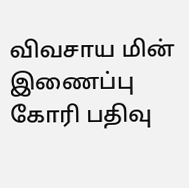விவசாய மின் இணைப்பு கோரி பதிவு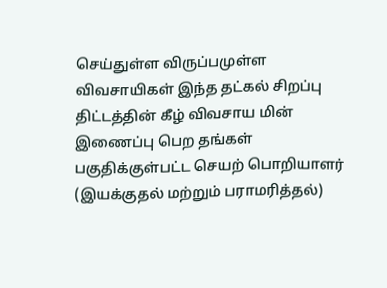செய்துள்ள விருப்பமுள்ள விவசாயிகள் இந்த தட்கல் சிறப்பு திட்டத்தின் கீழ் விவசாய மின் இணைப்பு பெற தங்கள் பகுதிக்குள்பட்ட செயற் பொறியாளர் (இயக்குதல் மற்றும் பராமரித்தல்)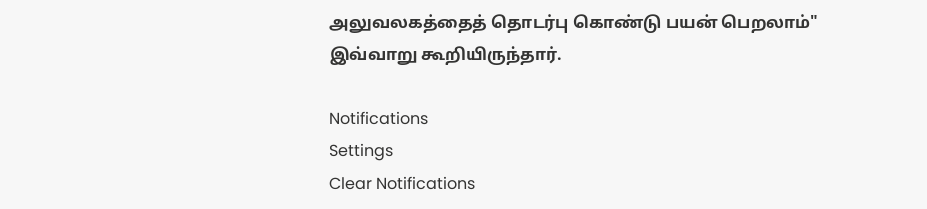அலுவலகத்தைத் தொடர்பு கொண்டு பயன் பெறலாம்" இவ்வாறு கூறியிருந்தார்.

Notifications
Settings
Clear Notifications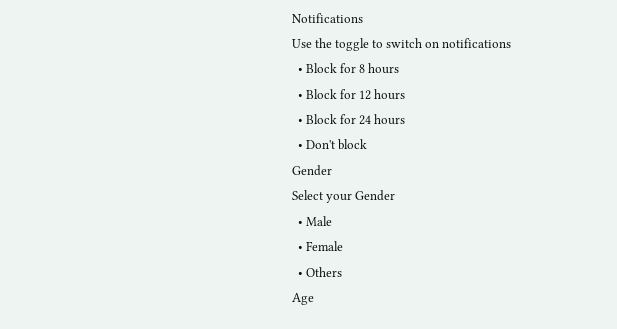Notifications
Use the toggle to switch on notifications
  • Block for 8 hours
  • Block for 12 hours
  • Block for 24 hours
  • Don't block
Gender
Select your Gender
  • Male
  • Female
  • Others
Age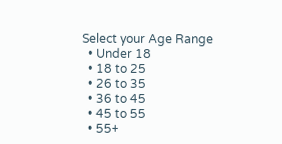Select your Age Range
  • Under 18
  • 18 to 25
  • 26 to 35
  • 36 to 45
  • 45 to 55
  • 55+